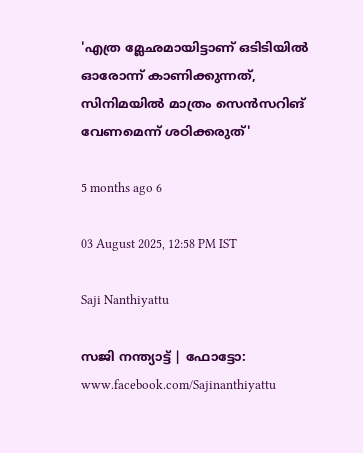'എത്ര മ്ലേഛമായിട്ടാണ് ഒടിടിയിൽ ഓരോന്ന് കാണിക്കുന്നത്, സിനിമയിൽ മാത്രം സെൻസറിങ് വേണമെന്ന് ശഠിക്കരുത്'

5 months ago 6

03 August 2025, 12:58 PM IST

Saji Nanthiyattu

സജി നന്ത്യാട്ട് | ഫോട്ടോ: www.facebook.com/Sajinanthiyattu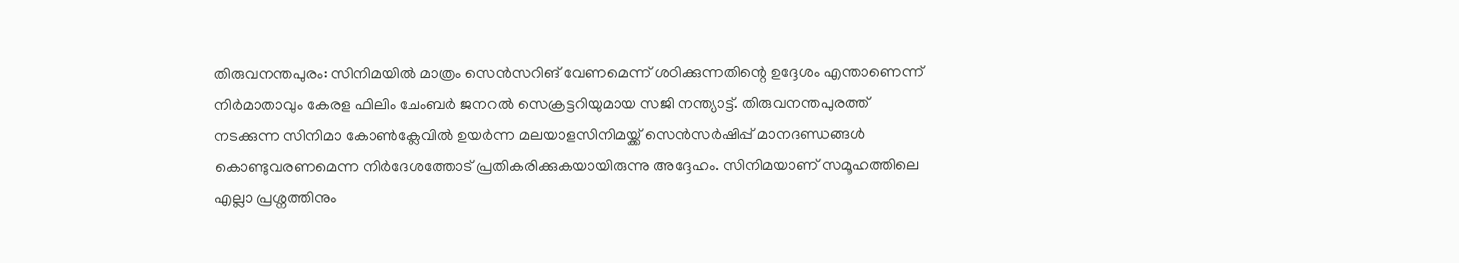തിരുവനന്തപുരം: സിനിമയിൽ മാത്രം സെൻസറിങ് വേണമെന്ന് ശഠിക്കുന്നതിന്റെ ഉദ്ദേശം എന്താണെന്ന് നിർമാതാവും കേരള ഫിലിം ചേംബർ ജനറൽ സെക്രട്ടറിയുമായ സജി നന്ത്യാട്ട്. തിരുവനന്തപുരത്ത് നടക്കുന്ന സിനിമാ കോൺക്ലേവിൽ ഉയർന്ന മലയാളസിനിമയ്ക്ക് സെൻസർഷിപ്പ് മാനദണ്ഡങ്ങൾ കൊണ്ടുവരണമെന്ന നിർദേശത്തോട് പ്രതികരിക്കുകയായിരുന്നു അദ്ദേഹം. സിനിമയാണ് സമൂഹത്തിലെ എല്ലാ പ്രശ്നത്തിനും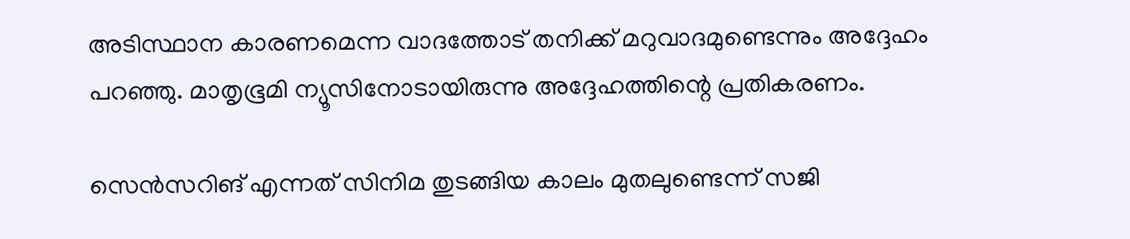അടിസ്ഥാന കാരണമെന്ന വാദത്തോട് തനിക്ക് മറുവാദമുണ്ടെന്നും അദ്ദേഹം പറഞ്ഞു. മാതൃഭൂമി ന്യൂസിനോടായിരുന്നു അദ്ദേഹത്തിന്റെ പ്രതികരണം.

സെൻസറിങ് എന്നത് സിനിമ തുടങ്ങിയ കാലം മുതലുണ്ടെന്ന് സജി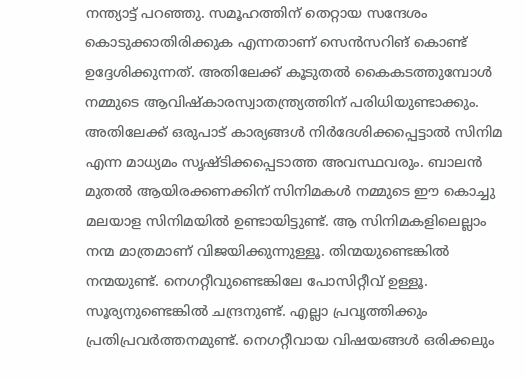നന്ത്യാട്ട് പറഞ്ഞു. സമൂഹത്തിന് തെറ്റായ സന്ദേശം കൊടുക്കാതിരിക്കുക എന്നതാണ് സെൻസറിങ് കൊണ്ട് ഉദ്ദേശിക്കുന്നത്. അതിലേക്ക് കൂടുതൽ കൈകടത്തുമ്പോൾ നമ്മുടെ ആവിഷ്കാരസ്വാതന്ത്ര്യത്തിന് പരിധിയുണ്ടാക്കും. അതിലേക്ക് ഒരുപാട് കാര്യങ്ങൾ നിർദേശിക്കപ്പെട്ടാൽ സിനിമ എന്ന മാധ്യമം സൃഷ്ടിക്കപ്പെടാത്ത അവസ്ഥവരും. ബാലൻ മുതൽ ആയിരക്കണക്കിന് സിനിമകൾ നമ്മുടെ ഈ കൊച്ചു മലയാള സിനിമയിൽ ഉണ്ടായിട്ടുണ്ട്. ആ സിനിമകളിലെല്ലാം നന്മ മാത്രമാണ് വിജയിക്കുന്നുള്ളൂ. തിന്മയുണ്ടെങ്കിൽ നന്മയുണ്ട്. നെഗറ്റീവുണ്ടെങ്കിലേ പോസിറ്റീവ് ഉള്ളൂ. സൂര്യനുണ്ടെങ്കിൽ ചന്ദ്രനുണ്ട്. എല്ലാ പ്രവൃത്തിക്കും പ്രതിപ്രവർത്തനമുണ്ട്. നെഗറ്റീവായ വിഷയങ്ങൾ ഒരിക്കലും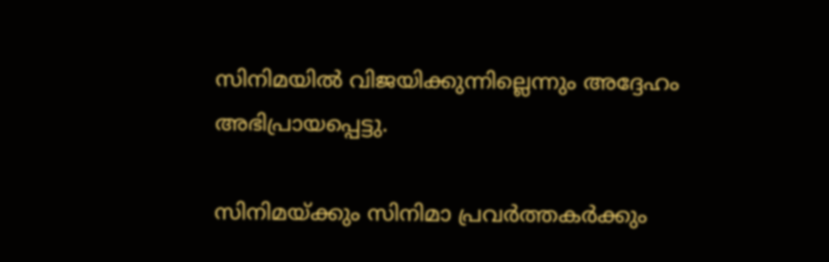സിനിമയിൽ വിജയിക്കുന്നില്ലെന്നും അദ്ദേഹം അഭിപ്രായപ്പെട്ടു.

സിനിമയ്ക്കും സിനിമാ പ്രവർത്തകർക്കും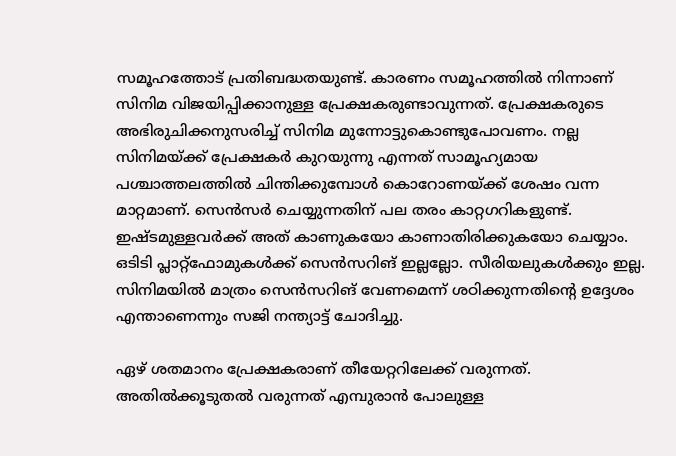സമൂഹത്തോട് പ്രതിബദ്ധതയുണ്ട്. കാരണം സമൂഹത്തിൽ നിന്നാണ് സിനിമ വിജയിപ്പിക്കാനുള്ള പ്രേക്ഷകരുണ്ടാവുന്നത്. പ്രേക്ഷകരുടെ അഭിരുചിക്കനുസരിച്ച് സിനിമ മുന്നോട്ടുകൊണ്ടുപോവണം. നല്ല സിനിമയ്ക്ക് പ്രേക്ഷകർ കുറയുന്നു എന്നത് സാമൂഹ്യമായ പശ്ചാത്തലത്തിൽ ചിന്തിക്കുമ്പോൾ കൊറോണയ്ക്ക് ശേഷം വന്ന മാറ്റമാണ്. സെൻസർ ചെയ്യുന്നതിന് പല തരം കാറ്റഗറികളുണ്ട്. ഇഷ്ടമുള്ളവർക്ക് അത് കാണുകയോ കാണാതിരിക്കുകയോ ചെയ്യാം. ഒടിടി പ്ലാറ്റ്ഫോമുകൾക്ക് സെൻസറിങ് ഇല്ലല്ലോ. സീരിയലുകൾക്കും ഇല്ല. സിനിമയിൽ മാത്രം സെൻസറിങ് വേണമെന്ന് ശഠിക്കുന്നതിന്റെ ഉദ്ദേശം എന്താണെന്നും സജി നന്ത്യാട്ട് ചോദിച്ചു.

ഏഴ് ശതമാനം പ്രേക്ഷകരാണ് തീയേറ്ററിലേക്ക് വരുന്നത്. അതിൽക്കൂടുതൽ വരുന്നത് എമ്പുരാൻ പോലുള്ള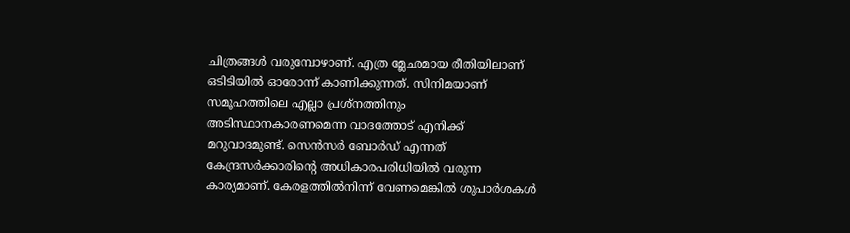ചിത്രങ്ങൾ വരുമ്പോഴാണ്. എത്ര മ്ലേഛമായ രീതിയിലാണ് ഒടിടിയിൽ ഓരോന്ന് കാണിക്കുന്നത്. സിനിമയാണ് സമൂഹത്തിലെ എല്ലാ പ്രശ്നത്തിനും അടിസ്ഥാനകാരണമെന്ന വാദത്തോട് എനിക്ക് മറുവാദമുണ്ട്. സെൻസർ ബോർഡ് എന്നത് കേന്ദ്രസർക്കാരിന്റെ അധികാരപരിധിയിൽ വരുന്ന കാര്യമാണ്. കേരളത്തിൽനിന്ന് വേണമെങ്കിൽ ശുപാർശകൾ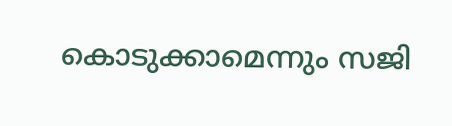കൊടുക്കാമെന്നും സജി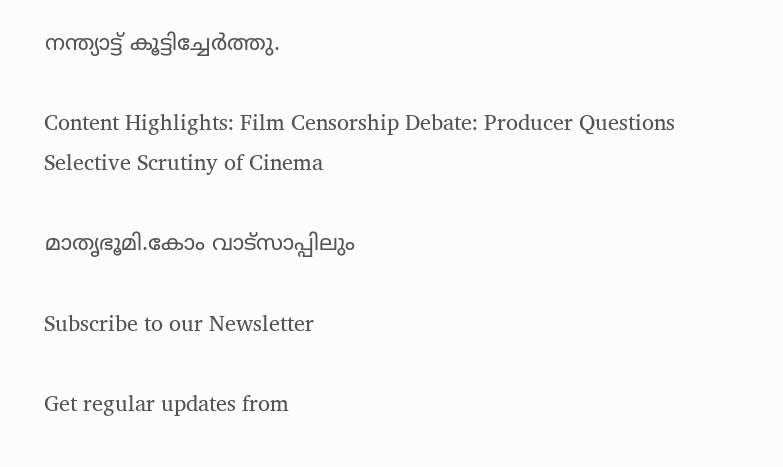നന്ത്യാട്ട് കൂട്ടിച്ചേർത്തു.

Content Highlights: Film Censorship Debate: Producer Questions Selective Scrutiny of Cinema

മാതൃഭൂമി.കോം വാട്സാപ്പിലും

Subscribe to our Newsletter

Get regular updates from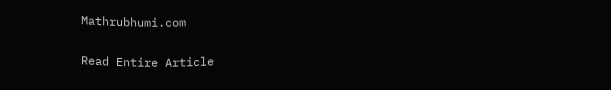Mathrubhumi.com

Read Entire Article